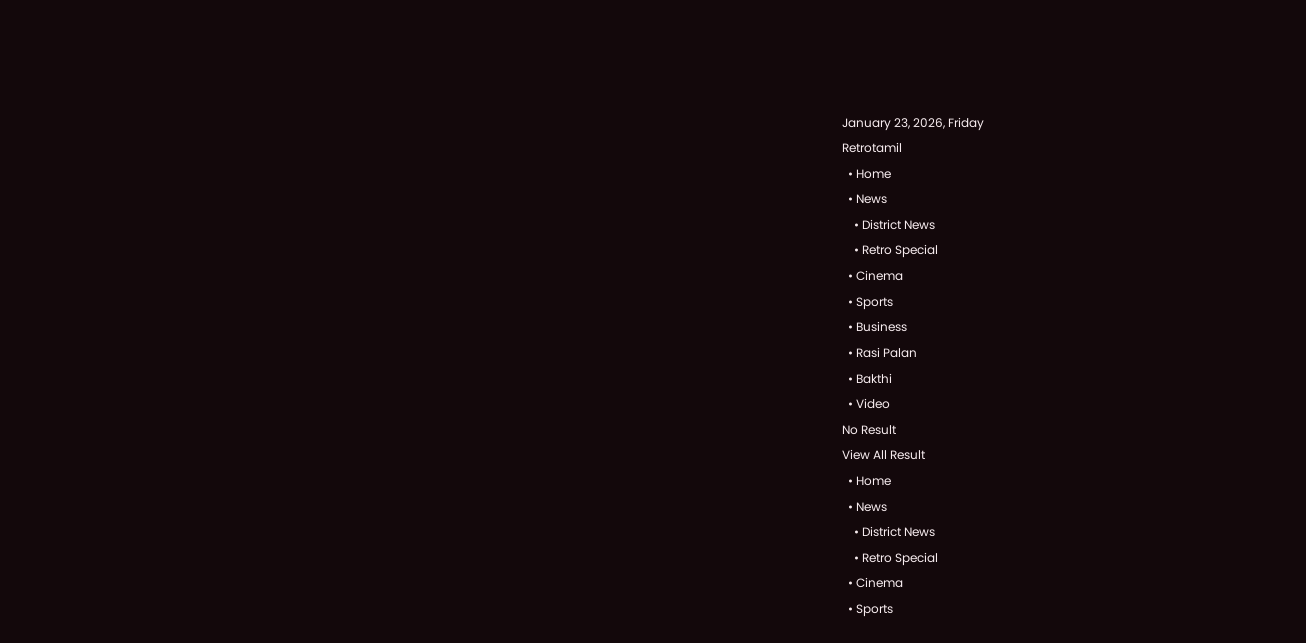January 23, 2026, Friday
Retrotamil
  • Home
  • News
    • District News
    • Retro Special
  • Cinema
  • Sports
  • Business
  • Rasi Palan
  • Bakthi
  • Video
No Result
View All Result
  • Home
  • News
    • District News
    • Retro Special
  • Cinema
  • Sports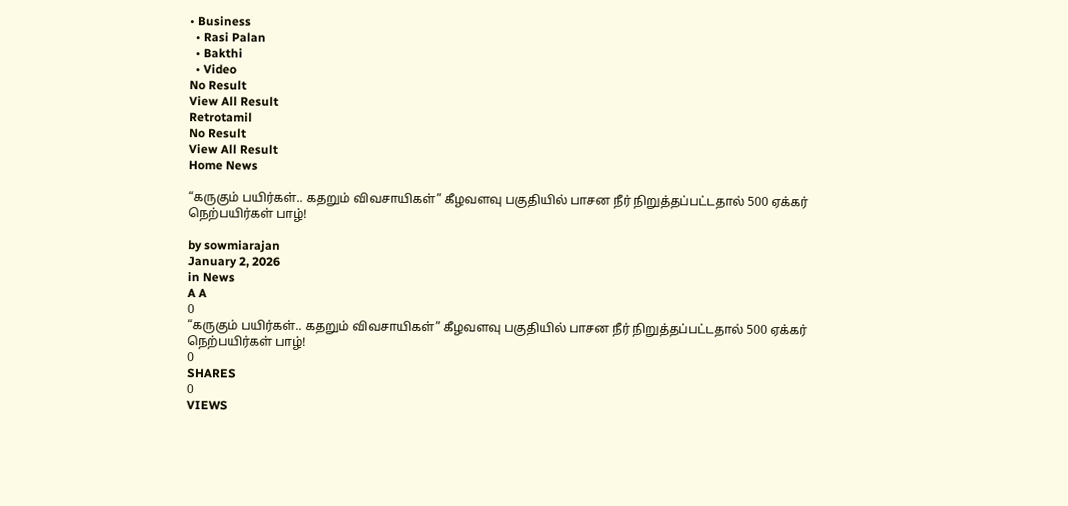• Business
  • Rasi Palan
  • Bakthi
  • Video
No Result
View All Result
Retrotamil
No Result
View All Result
Home News

“கருகும் பயிர்கள்.. கதறும் விவசாயிகள்” கீழவளவு பகுதியில் பாசன நீர் நிறுத்தப்பட்டதால் 500 ஏக்கர் நெற்பயிர்கள் பாழ்!

by sowmiarajan
January 2, 2026
in News
A A
0
“கருகும் பயிர்கள்.. கதறும் விவசாயிகள்” கீழவளவு பகுதியில் பாசன நீர் நிறுத்தப்பட்டதால் 500 ஏக்கர் நெற்பயிர்கள் பாழ்!
0
SHARES
0
VIEWS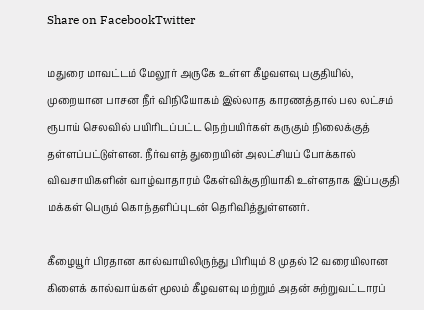Share on FacebookTwitter

மதுரை மாவட்டம் மேலூர் அருகே உள்ள கீழவளவு பகுதியில், முறையான பாசன நீர் விநியோகம் இல்லாத காரணத்தால் பல லட்சம் ரூபாய் செலவில் பயிரிடப்பட்ட நெற்பயிர்கள் கருகும் நிலைக்குத் தள்ளப்பட்டுள்ளன. நீர்வளத் துறையின் அலட்சியப் போக்கால் விவசாயிகளின் வாழ்வாதாரம் கேள்விக்குறியாகி உள்ளதாக இப்பகுதி மக்கள் பெரும் கொந்தளிப்புடன் தெரிவித்துள்ளனர்.

கீழையூர் பிரதான கால்வாயிலிருந்து பிரியும் 8 முதல் 12 வரையிலான கிளைக் கால்வாய்கள் மூலம் கீழவளவு மற்றும் அதன் சுற்றுவட்டாரப்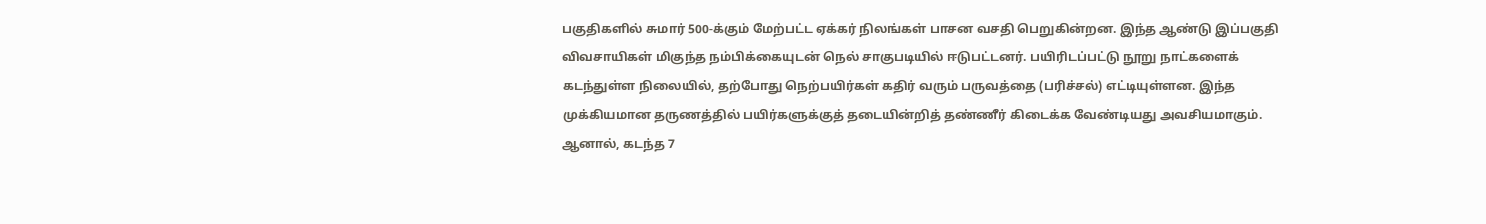பகுதிகளில் சுமார் 500-க்கும் மேற்பட்ட ஏக்கர் நிலங்கள் பாசன வசதி பெறுகின்றன. இந்த ஆண்டு இப்பகுதி விவசாயிகள் மிகுந்த நம்பிக்கையுடன் நெல் சாகுபடியில் ஈடுபட்டனர். பயிரிடப்பட்டு நூறு நாட்களைக் கடந்துள்ள நிலையில், தற்போது நெற்பயிர்கள் கதிர் வரும் பருவத்தை (பரிச்சல்) எட்டியுள்ளன. இந்த முக்கியமான தருணத்தில் பயிர்களுக்குத் தடையின்றித் தண்ணீர் கிடைக்க வேண்டியது அவசியமாகும். ஆனால், கடந்த 7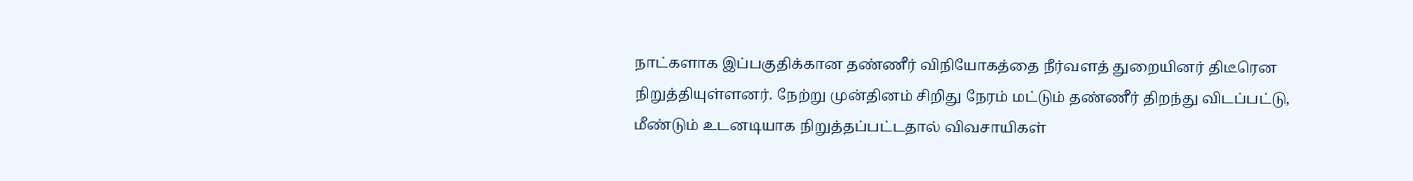நாட்களாக இப்பகுதிக்கான தண்ணீர் விநியோகத்தை நீர்வளத் துறையினர் திடீரென நிறுத்தியுள்ளனர். நேற்று முன்தினம் சிறிது நேரம் மட்டும் தண்ணீர் திறந்து விடப்பட்டு, மீண்டும் உடனடியாக நிறுத்தப்பட்டதால் விவசாயிகள்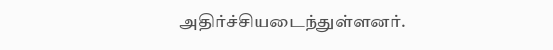அதிர்ச்சியடைந்துள்ளனர்.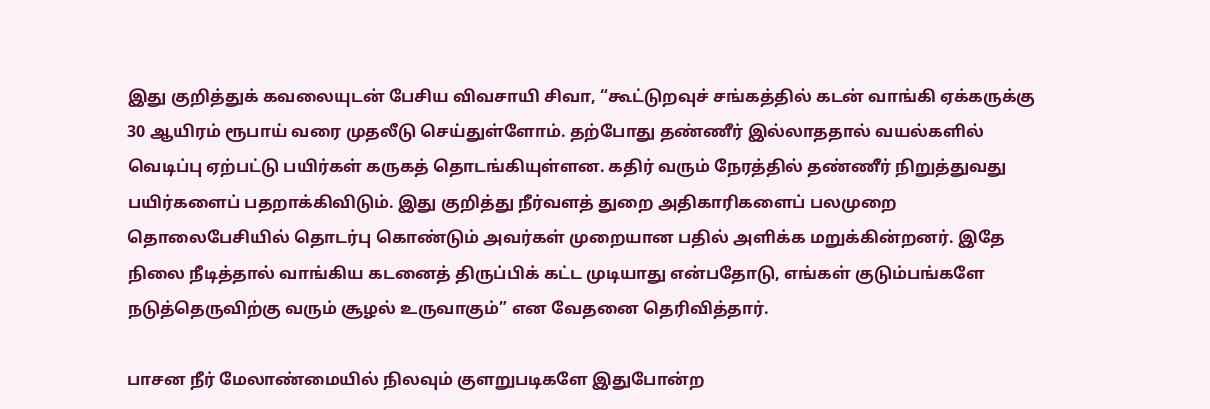இது குறித்துக் கவலையுடன் பேசிய விவசாயி சிவா, “கூட்டுறவுச் சங்கத்தில் கடன் வாங்கி ஏக்கருக்கு 30 ஆயிரம் ரூபாய் வரை முதலீடு செய்துள்ளோம். தற்போது தண்ணீர் இல்லாததால் வயல்களில் வெடிப்பு ஏற்பட்டு பயிர்கள் கருகத் தொடங்கியுள்ளன. கதிர் வரும் நேரத்தில் தண்ணீர் நிறுத்துவது பயிர்களைப் பதறாக்கிவிடும். இது குறித்து நீர்வளத் துறை அதிகாரிகளைப் பலமுறை தொலைபேசியில் தொடர்பு கொண்டும் அவர்கள் முறையான பதில் அளிக்க மறுக்கின்றனர். இதே நிலை நீடித்தால் வாங்கிய கடனைத் திருப்பிக் கட்ட முடியாது என்பதோடு, எங்கள் குடும்பங்களே நடுத்தெருவிற்கு வரும் சூழல் உருவாகும்” என வேதனை தெரிவித்தார்.

பாசன நீர் மேலாண்மையில் நிலவும் குளறுபடிகளே இதுபோன்ற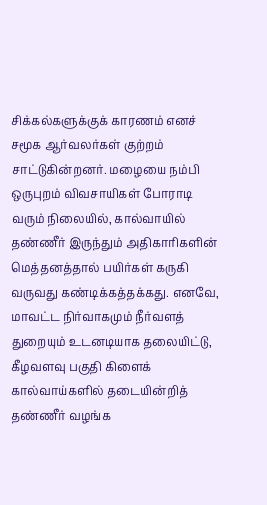சிக்கல்களுக்குக் காரணம் எனச் சமூக ஆர்வலர்கள் குற்றம் சாட்டுகின்றனர். மழையை நம்பி ஒருபுறம் விவசாயிகள் போராடி வரும் நிலையில், கால்வாயில் தண்ணீர் இருந்தும் அதிகாரிகளின் மெத்தனத்தால் பயிர்கள் கருகி வருவது கண்டிக்கத்தக்கது. எனவே, மாவட்ட நிர்வாகமும் நீர்வளத் துறையும் உடனடியாக தலையிட்டு, கீழவளவு பகுதி கிளைக் கால்வாய்களில் தடையின்றித் தண்ணீர் வழங்க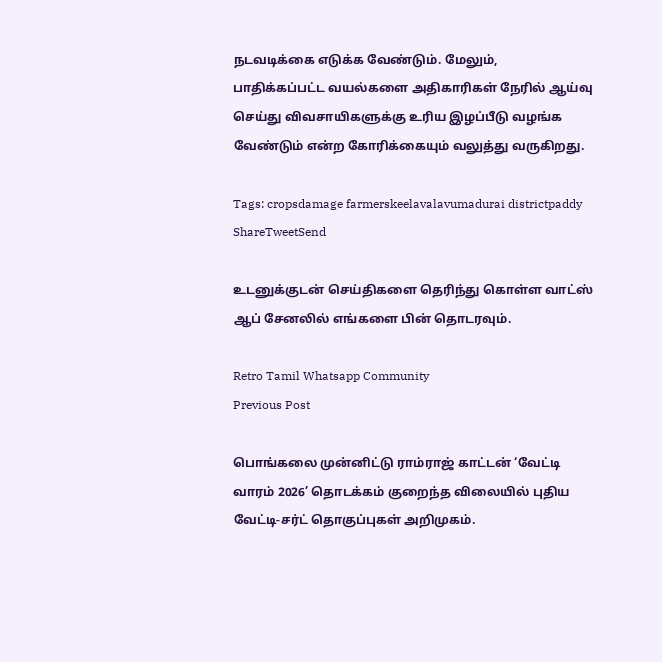நடவடிக்கை எடுக்க வேண்டும். மேலும், பாதிக்கப்பட்ட வயல்களை அதிகாரிகள் நேரில் ஆய்வு செய்து விவசாயிகளுக்கு உரிய இழப்பீடு வழங்க வேண்டும் என்ற கோரிக்கையும் வலுத்து வருகிறது.

Tags: cropsdamage farmerskeelavalavumadurai districtpaddy
ShareTweetSend

உடனுக்குடன் செய்திகளை தெரிந்து கொள்ள வாட்ஸ் ஆப் சேனலில் எங்களை பின் தொடரவும்.

Retro Tamil Whatsapp Community
Previous Post

பொங்கலை முன்னிட்டு ராம்ராஜ் காட்டன் ‘வேட்டி வாரம் 2026’ தொடக்கம் குறைந்த விலையில் புதிய வேட்டி-சர்ட் தொகுப்புகள் அறிமுகம்.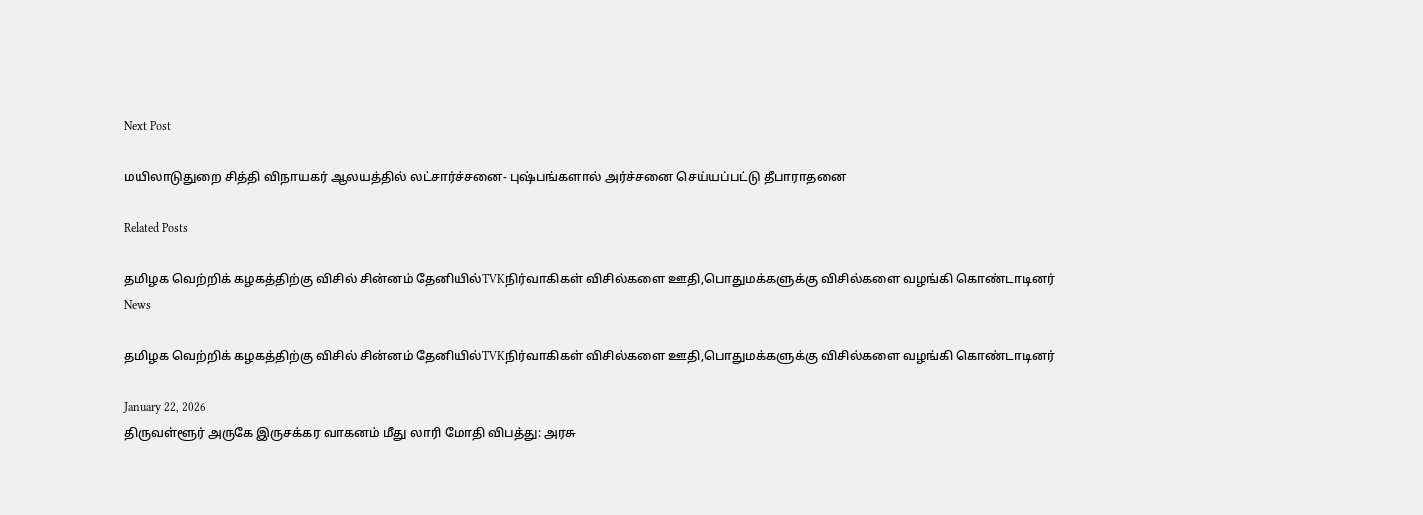Next Post

மயிலாடுதுறை சித்தி விநாயகர் ஆலயத்தில் லட்சார்ச்சனை- புஷ்பங்களால் அர்ச்சனை செய்யப்பட்டு தீபாராதனை

Related Posts

தமிழக வெற்றிக் கழகத்திற்கு விசில் சின்னம் தேனியில்TVKநிர்வாகிகள் விசில்களை ஊதி,பொதுமக்களுக்கு விசில்களை வழங்கி கொண்டாடினர்
News

தமிழக வெற்றிக் கழகத்திற்கு விசில் சின்னம் தேனியில்TVKநிர்வாகிகள் விசில்களை ஊதி,பொதுமக்களுக்கு விசில்களை வழங்கி கொண்டாடினர்

January 22, 2026
திருவள்ளூர் அருகே இருசக்கர வாகனம் மீது லாரி மோதி விபத்து: அரசு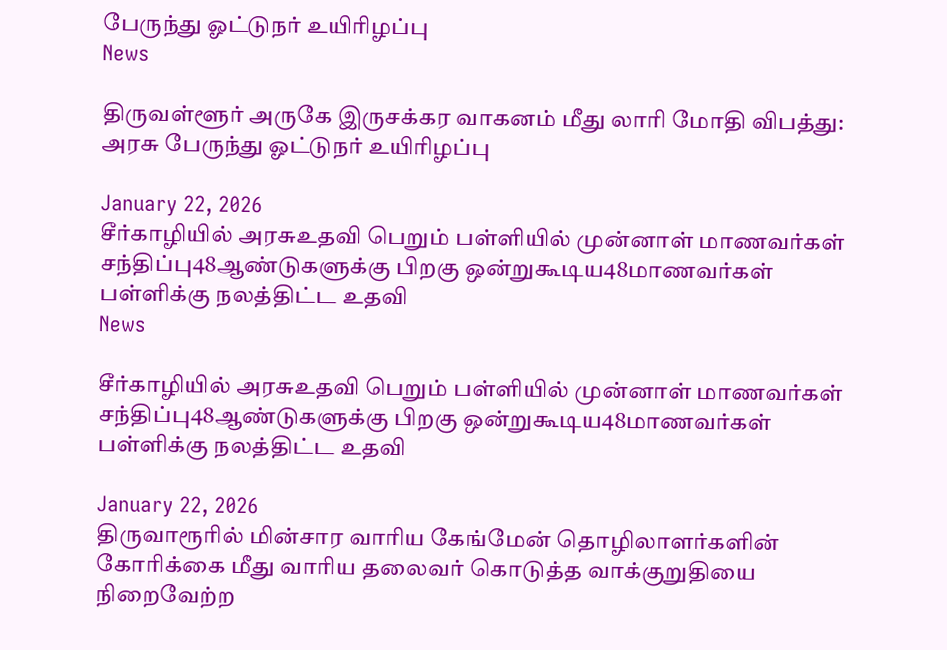பேருந்து ஓட்டுநர் உயிரிழப்பு
News

திருவள்ளூர் அருகே இருசக்கர வாகனம் மீது லாரி மோதி விபத்து: அரசு பேருந்து ஓட்டுநர் உயிரிழப்பு

January 22, 2026
சீர்காழியில் அரசுஉதவி பெறும் பள்ளியில் முன்னாள் மாணவர்கள் சந்திப்பு48ஆண்டுகளுக்கு பிறகு ஒன்றுகூடிய48மாணவர்கள் பள்ளிக்கு நலத்திட்ட உதவி
News

சீர்காழியில் அரசுஉதவி பெறும் பள்ளியில் முன்னாள் மாணவர்கள் சந்திப்பு48ஆண்டுகளுக்கு பிறகு ஒன்றுகூடிய48மாணவர்கள் பள்ளிக்கு நலத்திட்ட உதவி

January 22, 2026
திருவாரூரில் மின்சார வாரிய கேங்மேன் தொழிலாளர்களின் கோரிக்கை மீது வாரிய தலைவர் கொடுத்த வாக்குறுதியை நிறைவேற்ற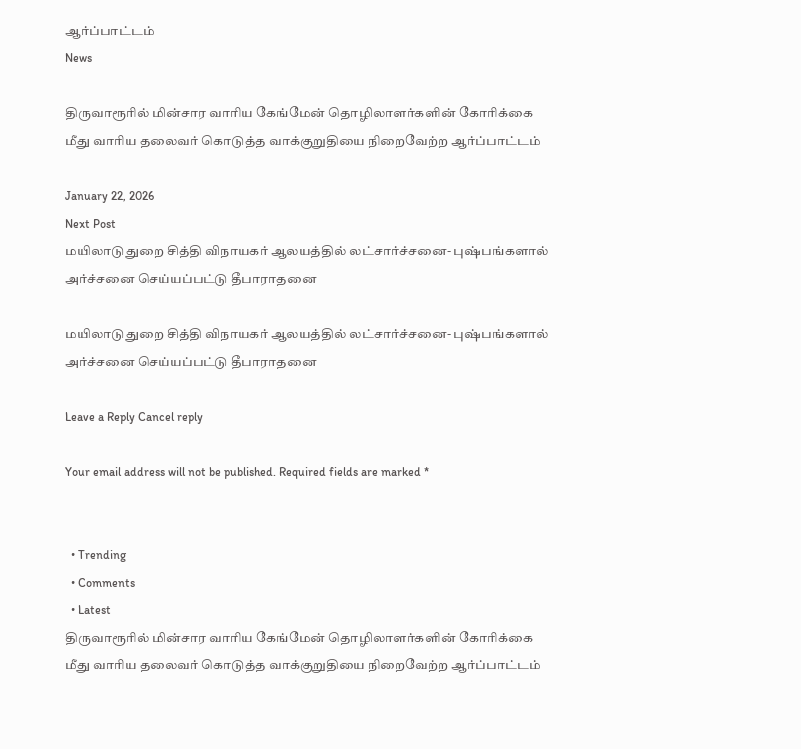ஆர்ப்பாட்டம்
News

திருவாரூரில் மின்சார வாரிய கேங்மேன் தொழிலாளர்களின் கோரிக்கை மீது வாரிய தலைவர் கொடுத்த வாக்குறுதியை நிறைவேற்ற ஆர்ப்பாட்டம்

January 22, 2026
Next Post
மயிலாடுதுறை சித்தி விநாயகர் ஆலயத்தில் லட்சார்ச்சனை- புஷ்பங்களால் அர்ச்சனை செய்யப்பட்டு தீபாராதனை

மயிலாடுதுறை சித்தி விநாயகர் ஆலயத்தில் லட்சார்ச்சனை- புஷ்பங்களால் அர்ச்சனை செய்யப்பட்டு தீபாராதனை

Leave a Reply Cancel reply

Your email address will not be published. Required fields are marked *


  • Trending
  • Comments
  • Latest
திருவாரூரில் மின்சார வாரிய கேங்மேன் தொழிலாளர்களின் கோரிக்கை மீது வாரிய தலைவர் கொடுத்த வாக்குறுதியை நிறைவேற்ற ஆர்ப்பாட்டம்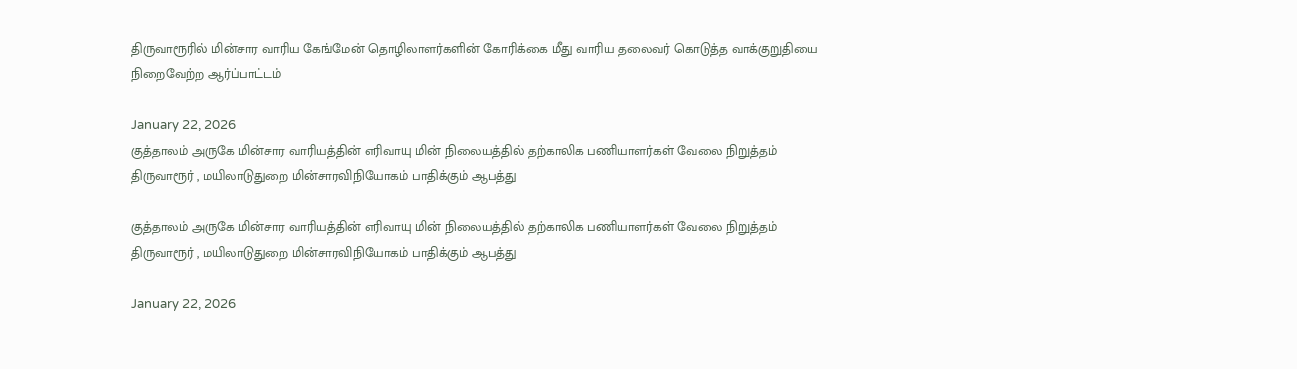திருவாரூரில் மின்சார வாரிய கேங்மேன் தொழிலாளர்களின் கோரிக்கை மீது வாரிய தலைவர் கொடுத்த வாக்குறுதியை நிறைவேற்ற ஆர்ப்பாட்டம்

January 22, 2026
குத்தாலம் அருகே மின்சார வாரியத்தின் எரிவாயு மின் நிலையத்தில் தற்காலிக பணியாளர்கள் வேலை நிறுத்தம் திருவாரூர் , மயிலாடுதுறை மின்சாரவிநியோகம் பாதிக்கும் ஆபத்து

குத்தாலம் அருகே மின்சார வாரியத்தின் எரிவாயு மின் நிலையத்தில் தற்காலிக பணியாளர்கள் வேலை நிறுத்தம் திருவாரூர் , மயிலாடுதுறை மின்சாரவிநியோகம் பாதிக்கும் ஆபத்து

January 22, 2026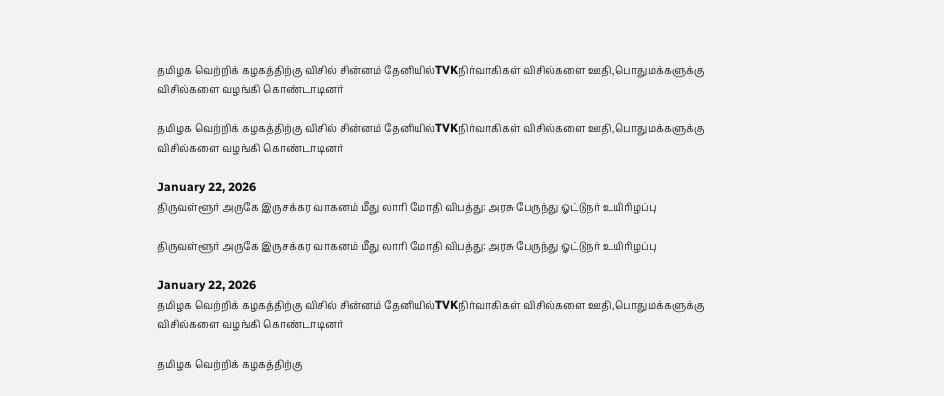தமிழக வெற்றிக் கழகத்திற்கு விசில் சின்னம் தேனியில்TVKநிர்வாகிகள் விசில்களை ஊதி,பொதுமக்களுக்கு விசில்களை வழங்கி கொண்டாடினர்

தமிழக வெற்றிக் கழகத்திற்கு விசில் சின்னம் தேனியில்TVKநிர்வாகிகள் விசில்களை ஊதி,பொதுமக்களுக்கு விசில்களை வழங்கி கொண்டாடினர்

January 22, 2026
திருவள்ளூர் அருகே இருசக்கர வாகனம் மீது லாரி மோதி விபத்து: அரசு பேருந்து ஓட்டுநர் உயிரிழப்பு

திருவள்ளூர் அருகே இருசக்கர வாகனம் மீது லாரி மோதி விபத்து: அரசு பேருந்து ஓட்டுநர் உயிரிழப்பு

January 22, 2026
தமிழக வெற்றிக் கழகத்திற்கு விசில் சின்னம் தேனியில்TVKநிர்வாகிகள் விசில்களை ஊதி,பொதுமக்களுக்கு விசில்களை வழங்கி கொண்டாடினர்

தமிழக வெற்றிக் கழகத்திற்கு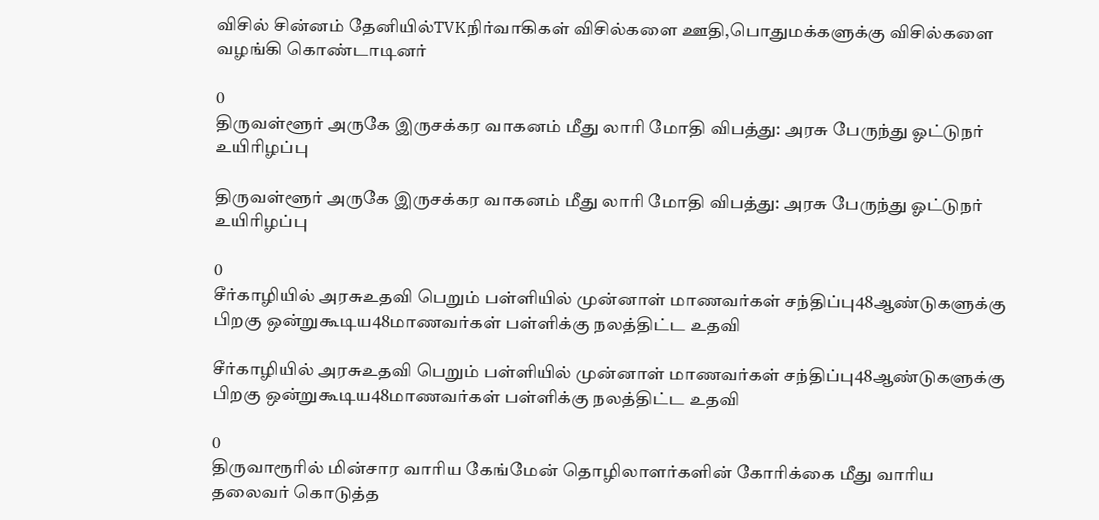விசில் சின்னம் தேனியில்TVKநிர்வாகிகள் விசில்களை ஊதி,பொதுமக்களுக்கு விசில்களை வழங்கி கொண்டாடினர்

0
திருவள்ளூர் அருகே இருசக்கர வாகனம் மீது லாரி மோதி விபத்து: அரசு பேருந்து ஓட்டுநர் உயிரிழப்பு

திருவள்ளூர் அருகே இருசக்கர வாகனம் மீது லாரி மோதி விபத்து: அரசு பேருந்து ஓட்டுநர் உயிரிழப்பு

0
சீர்காழியில் அரசுஉதவி பெறும் பள்ளியில் முன்னாள் மாணவர்கள் சந்திப்பு48ஆண்டுகளுக்கு பிறகு ஒன்றுகூடிய48மாணவர்கள் பள்ளிக்கு நலத்திட்ட உதவி

சீர்காழியில் அரசுஉதவி பெறும் பள்ளியில் முன்னாள் மாணவர்கள் சந்திப்பு48ஆண்டுகளுக்கு பிறகு ஒன்றுகூடிய48மாணவர்கள் பள்ளிக்கு நலத்திட்ட உதவி

0
திருவாரூரில் மின்சார வாரிய கேங்மேன் தொழிலாளர்களின் கோரிக்கை மீது வாரிய தலைவர் கொடுத்த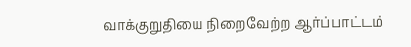வாக்குறுதியை நிறைவேற்ற ஆர்ப்பாட்டம்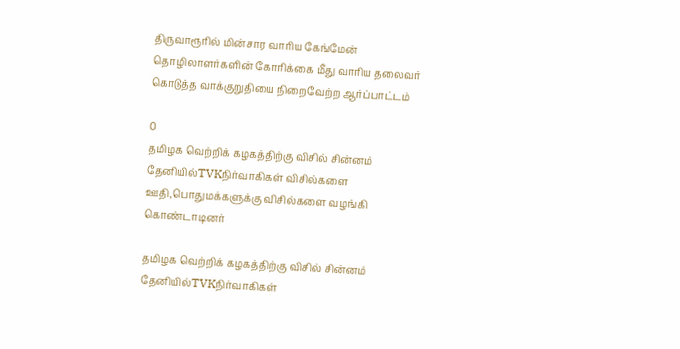திருவாரூரில் மின்சார வாரிய கேங்மேன் தொழிலாளர்களின் கோரிக்கை மீது வாரிய தலைவர் கொடுத்த வாக்குறுதியை நிறைவேற்ற ஆர்ப்பாட்டம்

0
தமிழக வெற்றிக் கழகத்திற்கு விசில் சின்னம் தேனியில்TVKநிர்வாகிகள் விசில்களை ஊதி,பொதுமக்களுக்கு விசில்களை வழங்கி கொண்டாடினர்

தமிழக வெற்றிக் கழகத்திற்கு விசில் சின்னம் தேனியில்TVKநிர்வாகிகள்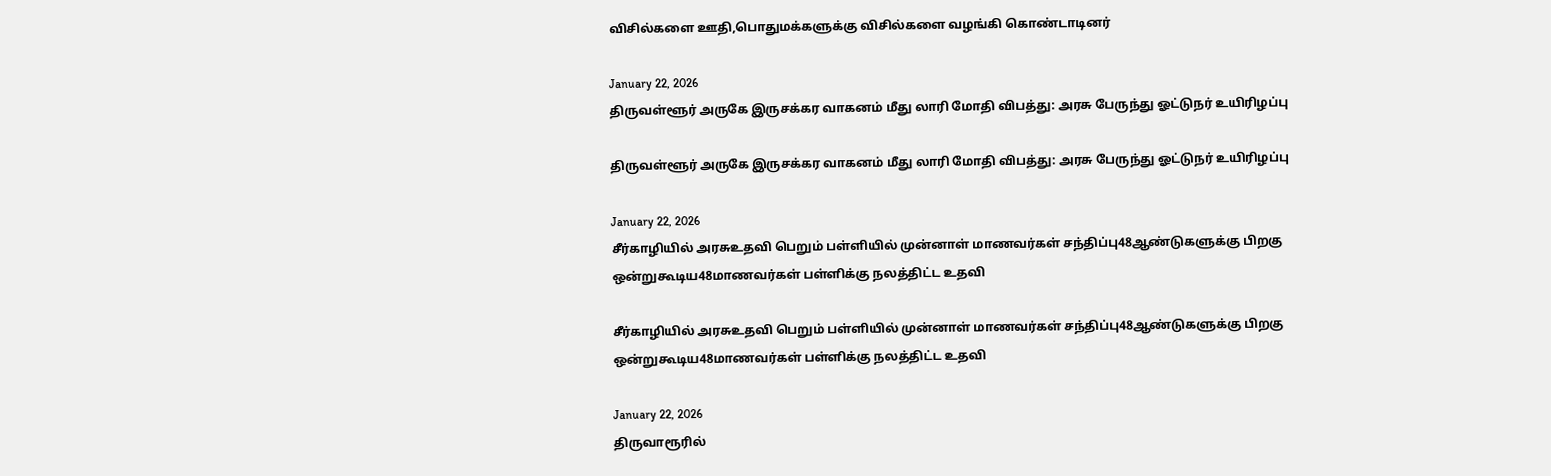விசில்களை ஊதி,பொதுமக்களுக்கு விசில்களை வழங்கி கொண்டாடினர்

January 22, 2026
திருவள்ளூர் அருகே இருசக்கர வாகனம் மீது லாரி மோதி விபத்து: அரசு பேருந்து ஓட்டுநர் உயிரிழப்பு

திருவள்ளூர் அருகே இருசக்கர வாகனம் மீது லாரி மோதி விபத்து: அரசு பேருந்து ஓட்டுநர் உயிரிழப்பு

January 22, 2026
சீர்காழியில் அரசுஉதவி பெறும் பள்ளியில் முன்னாள் மாணவர்கள் சந்திப்பு48ஆண்டுகளுக்கு பிறகு ஒன்றுகூடிய48மாணவர்கள் பள்ளிக்கு நலத்திட்ட உதவி

சீர்காழியில் அரசுஉதவி பெறும் பள்ளியில் முன்னாள் மாணவர்கள் சந்திப்பு48ஆண்டுகளுக்கு பிறகு ஒன்றுகூடிய48மாணவர்கள் பள்ளிக்கு நலத்திட்ட உதவி

January 22, 2026
திருவாரூரில்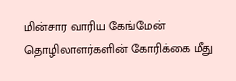மின்சார வாரிய கேங்மேன் தொழிலாளர்களின் கோரிக்கை மீது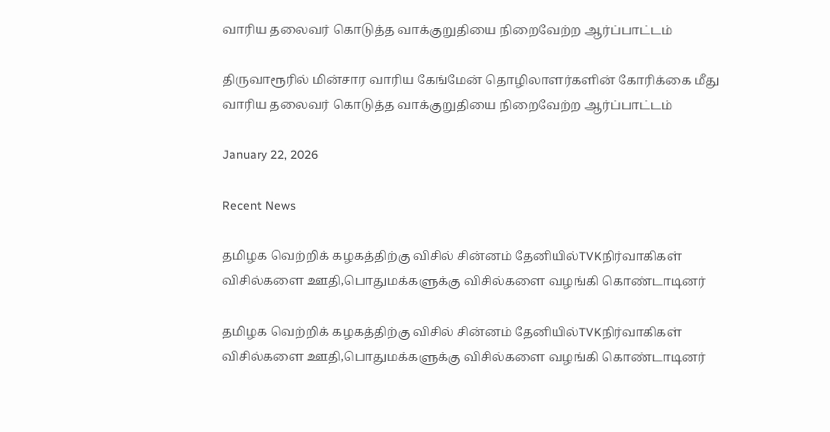வாரிய தலைவர் கொடுத்த வாக்குறுதியை நிறைவேற்ற ஆர்ப்பாட்டம்

திருவாரூரில் மின்சார வாரிய கேங்மேன் தொழிலாளர்களின் கோரிக்கை மீது வாரிய தலைவர் கொடுத்த வாக்குறுதியை நிறைவேற்ற ஆர்ப்பாட்டம்

January 22, 2026

Recent News

தமிழக வெற்றிக் கழகத்திற்கு விசில் சின்னம் தேனியில்TVKநிர்வாகிகள் விசில்களை ஊதி,பொதுமக்களுக்கு விசில்களை வழங்கி கொண்டாடினர்

தமிழக வெற்றிக் கழகத்திற்கு விசில் சின்னம் தேனியில்TVKநிர்வாகிகள் விசில்களை ஊதி,பொதுமக்களுக்கு விசில்களை வழங்கி கொண்டாடினர்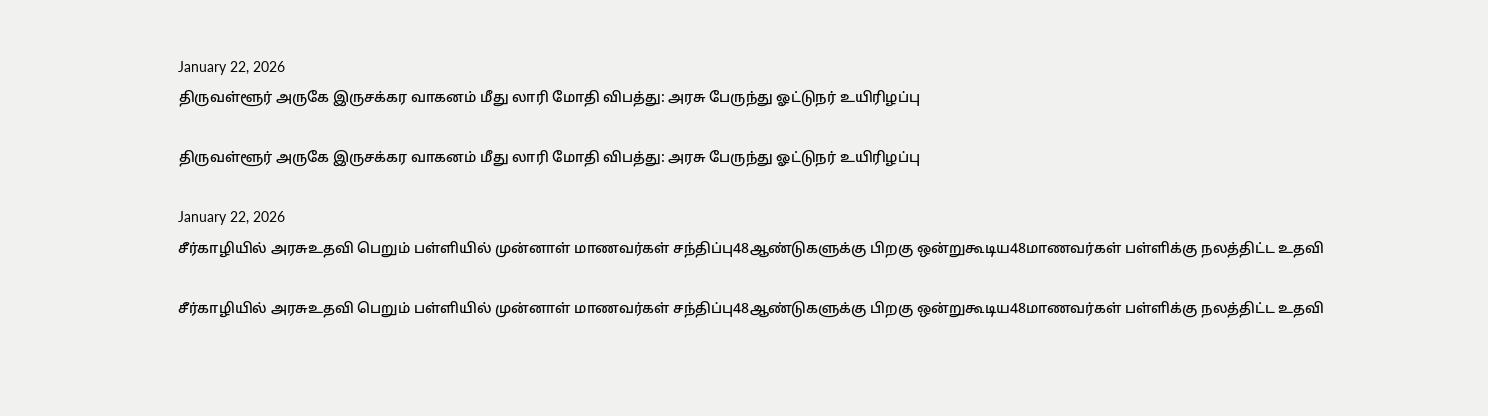January 22, 2026
திருவள்ளூர் அருகே இருசக்கர வாகனம் மீது லாரி மோதி விபத்து: அரசு பேருந்து ஓட்டுநர் உயிரிழப்பு

திருவள்ளூர் அருகே இருசக்கர வாகனம் மீது லாரி மோதி விபத்து: அரசு பேருந்து ஓட்டுநர் உயிரிழப்பு

January 22, 2026
சீர்காழியில் அரசுஉதவி பெறும் பள்ளியில் முன்னாள் மாணவர்கள் சந்திப்பு48ஆண்டுகளுக்கு பிறகு ஒன்றுகூடிய48மாணவர்கள் பள்ளிக்கு நலத்திட்ட உதவி

சீர்காழியில் அரசுஉதவி பெறும் பள்ளியில் முன்னாள் மாணவர்கள் சந்திப்பு48ஆண்டுகளுக்கு பிறகு ஒன்றுகூடிய48மாணவர்கள் பள்ளிக்கு நலத்திட்ட உதவி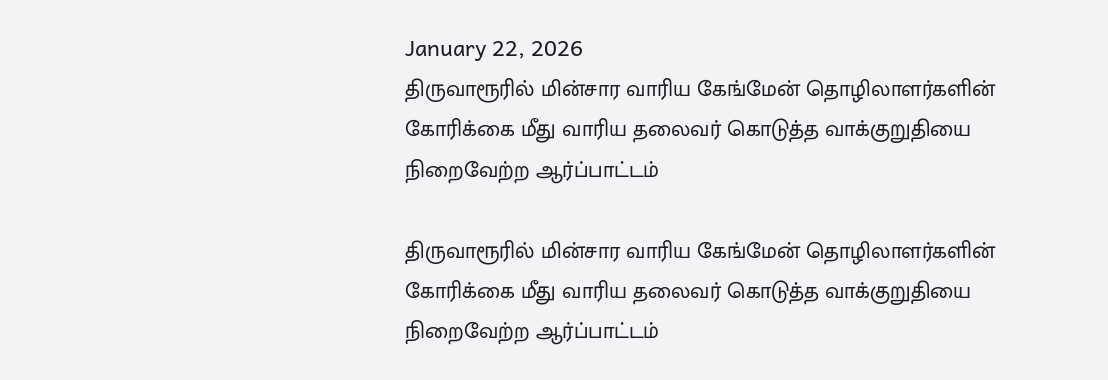January 22, 2026
திருவாரூரில் மின்சார வாரிய கேங்மேன் தொழிலாளர்களின் கோரிக்கை மீது வாரிய தலைவர் கொடுத்த வாக்குறுதியை நிறைவேற்ற ஆர்ப்பாட்டம்

திருவாரூரில் மின்சார வாரிய கேங்மேன் தொழிலாளர்களின் கோரிக்கை மீது வாரிய தலைவர் கொடுத்த வாக்குறுதியை நிறைவேற்ற ஆர்ப்பாட்டம்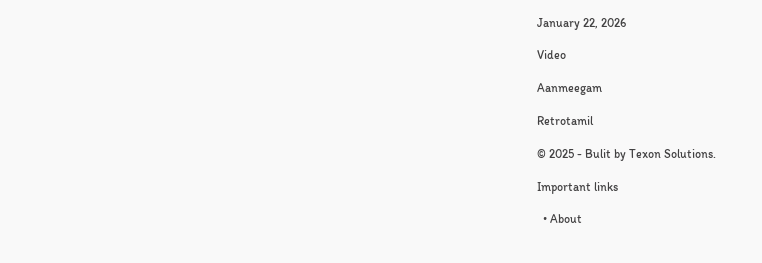January 22, 2026

Video

Aanmeegam

Retrotamil

© 2025 - Bulit by Texon Solutions.

Important links

  • About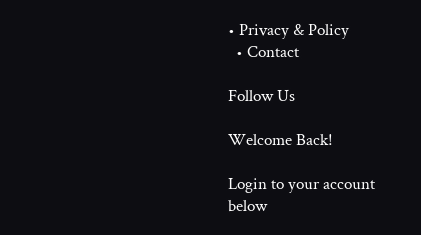• Privacy & Policy
  • Contact

Follow Us

Welcome Back!

Login to your account below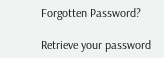Forgotten Password?

Retrieve your password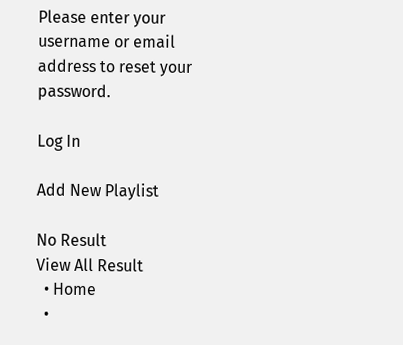Please enter your username or email address to reset your password.

Log In

Add New Playlist

No Result
View All Result
  • Home
  •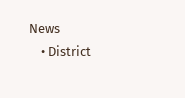News
    • District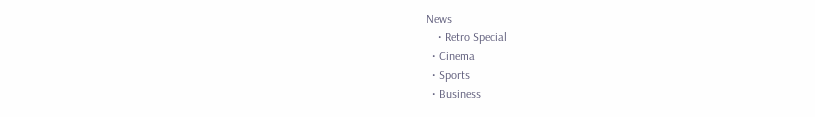News
    • Retro Special
  • Cinema
  • Sports
  • Business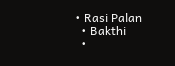• Rasi Palan
  • Bakthi
  •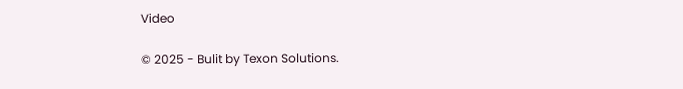Video

© 2025 - Bulit by Texon Solutions.